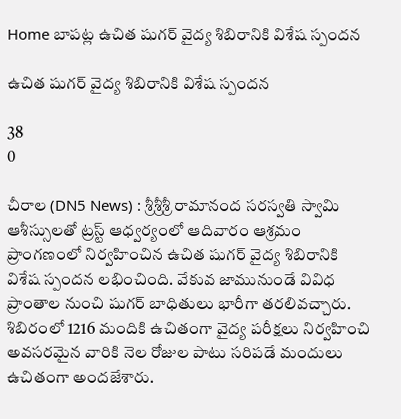Home బాపట్ల ఉచిత షుగర్ వైద్య శిబిరానికి విశేష స్పందన

ఉచిత షుగర్ వైద్య శిబిరానికి విశేష స్పందన

38
0

చీరాల (DN5 News) : శ్రీశ్రీశ్రీ రామానంద సరస్వతి స్వామి ఆశీస్సులతో ట్రస్ట్ ఆధ్వర్యంలో ఆదివారం ఆశ్రమం ప్రాంగణంలో నిర్వహించిన ఉచిత షుగర్ వైద్య శిబిరానికి విశేష స్పందన లభించింది. వేకువ జామునుండే వివిధ ప్రాంతాల నుంచి షుగర్ బాధితులు భారీగా తరలివచ్చారు. శిబిరంలో 1216 మందికి ఉచితంగా వైద్య పరీక్షలు నిర్వహించి అవసరమైన వారికి నెల రోజుల పాటు సరిపడే మందులు ఉచితంగా అందజేశారు.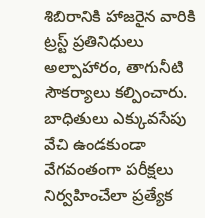శిబిరానికి హాజరైన వారికి ట్రస్ట్ ప్రతినిధులు అల్పాహారం, తాగునీటి సౌకర్యాలు కల్పించారు. బాధితులు ఎక్కువసేపు వేచి ఉండకుండా వేగవంతంగా పరీక్షలు నిర్వహించేలా ప్రత్యేక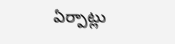ఏర్పాట్లు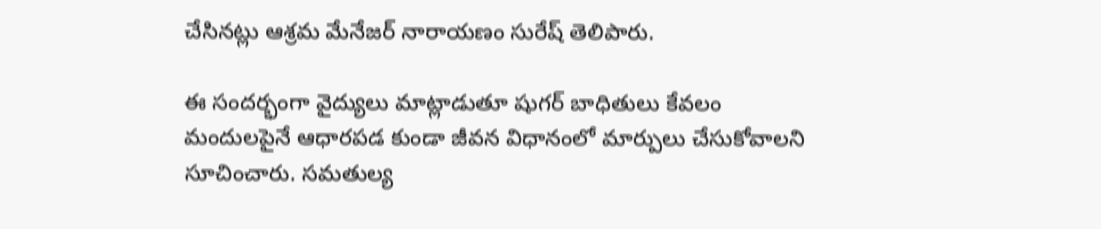చేసినట్లు ఆశ్రమ మేనేజర్ నారాయణం సురేష్ తెలిపారు.

ఈ సందర్భంగా వైద్యులు మాట్లాడుతూ షుగర్ బాధితులు కేవలం మందులపైనే ఆధారపడ కుండా జీవన విధానంలో మార్పులు చేసుకోవాలని సూచించారు. సమతుల్య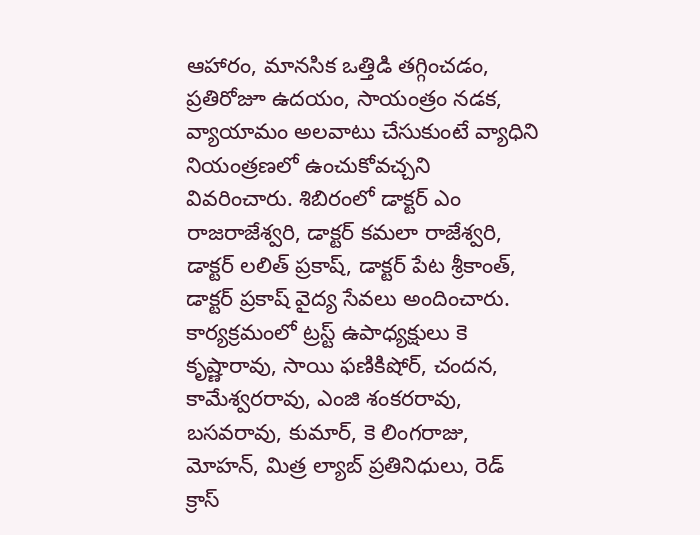ఆహారం, మానసిక ఒత్తిడి తగ్గించడం, ప్రతిరోజూ ఉదయం, సాయంత్రం నడక, వ్యాయామం అలవాటు చేసుకుంటే వ్యాధిని నియంత్రణలో ఉంచుకోవచ్చని వివరించారు. శిబిరంలో డాక్టర్‌ ఎం రాజరాజేశ్వరి, డాక్టర్‌ కమలా రాజేశ్వరి, డాక్టర్‌ లలిత్ ప్రకాష్, డాక్టర్‌ పేట శ్రీకాంత్, డాక్టర్‌ ప్రకాష్ వైద్య సేవలు అందించారు. కార్యక్రమంలో ట్రస్ట్ ఉపాధ్యక్షులు కె కృష్ణారావు, సాయి ఫణికిషోర్, చందన, కామేశ్వరరావు, ఎంజి శంకరరావు, బసవరావు, కుమార్, కె లింగరాజు, మోహన్, మిత్ర ల్యాబ్ ప్రతినిధులు, రెడ్ క్రాస్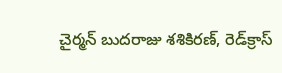చైర్మన్ బుదరాజు శశికిరణ్, రెడ్‌క్రాస్‌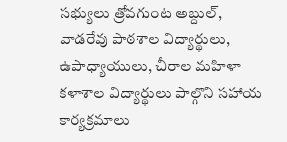సభ్యులు త్రోవగుంట అబ్దుల్, వాడరేవు పాఠశాల విద్యార్థులు, ఉపాధ్యాయులు, చీరాల మహిళా కళాశాల విద్యార్థులు పాల్గొని సహాయ కార్యక్రమాలు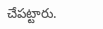చేపట్టారు.